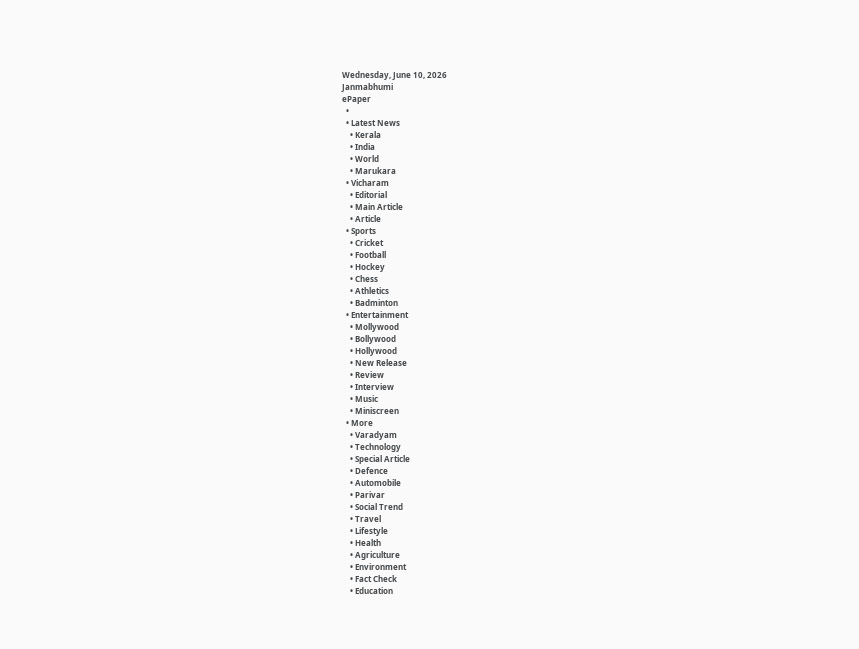Wednesday, June 10, 2026
Janmabhumi
ePaper
  •
  • Latest News
    • Kerala
    • India
    • World
    • Marukara
  • Vicharam
    • Editorial
    • Main Article
    • Article
  • Sports
    • Cricket
    • Football
    • Hockey
    • Chess
    • Athletics
    • Badminton
  • Entertainment
    • Mollywood
    • Bollywood
    • Hollywood
    • New Release
    • Review
    • Interview
    • Music
    • Miniscreen
  • More
    • Varadyam
    • Technology
    • Special Article
    • Defence
    • Automobile
    • Parivar
    • Social Trend
    • Travel
    • Lifestyle
    • Health
    • Agriculture
    • Environment
    • Fact Check
    • Education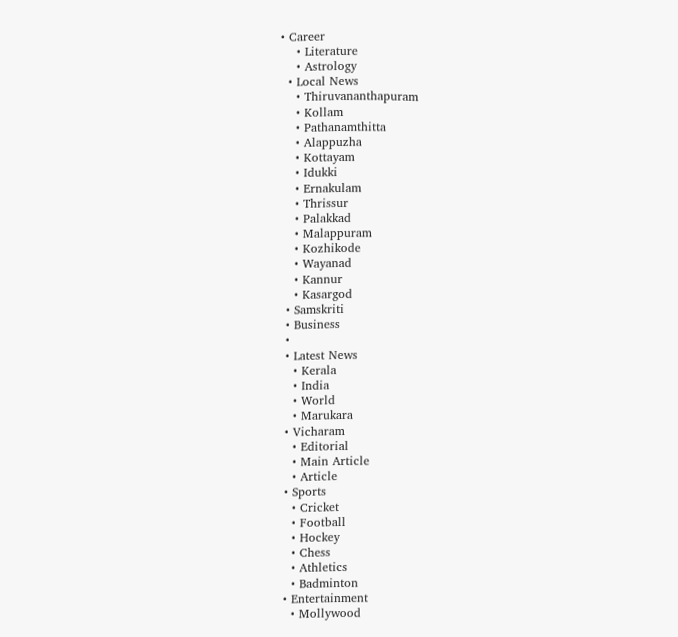• Career
    • Literature
    • Astrology
  • Local News
    • Thiruvananthapuram
    • Kollam
    • Pathanamthitta
    • Alappuzha
    • Kottayam
    • Idukki
    • Ernakulam
    • Thrissur
    • Palakkad
    • Malappuram
    • Kozhikode
    • Wayanad
    • Kannur
    • Kasargod
  • Samskriti
  • Business
  •
  • Latest News
    • Kerala
    • India
    • World
    • Marukara
  • Vicharam
    • Editorial
    • Main Article
    • Article
  • Sports
    • Cricket
    • Football
    • Hockey
    • Chess
    • Athletics
    • Badminton
  • Entertainment
    • Mollywood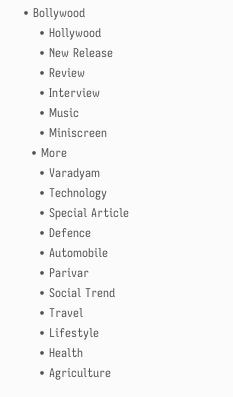• Bollywood
    • Hollywood
    • New Release
    • Review
    • Interview
    • Music
    • Miniscreen
  • More
    • Varadyam
    • Technology
    • Special Article
    • Defence
    • Automobile
    • Parivar
    • Social Trend
    • Travel
    • Lifestyle
    • Health
    • Agriculture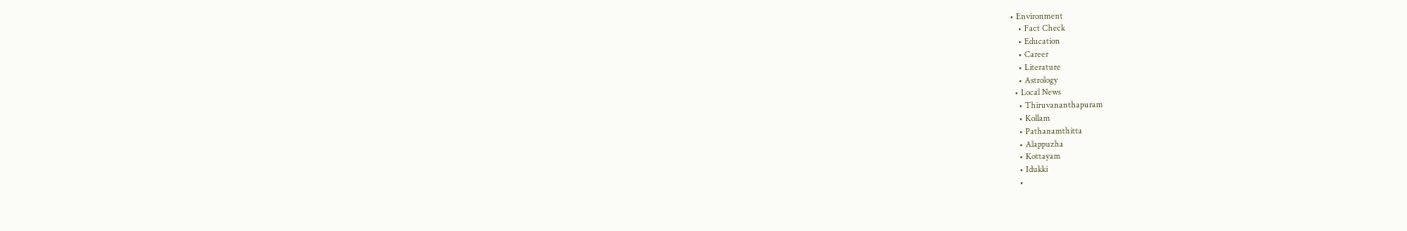• Environment
    • Fact Check
    • Education
    • Career
    • Literature
    • Astrology
  • Local News
    • Thiruvananthapuram
    • Kollam
    • Pathanamthitta
    • Alappuzha
    • Kottayam
    • Idukki
    •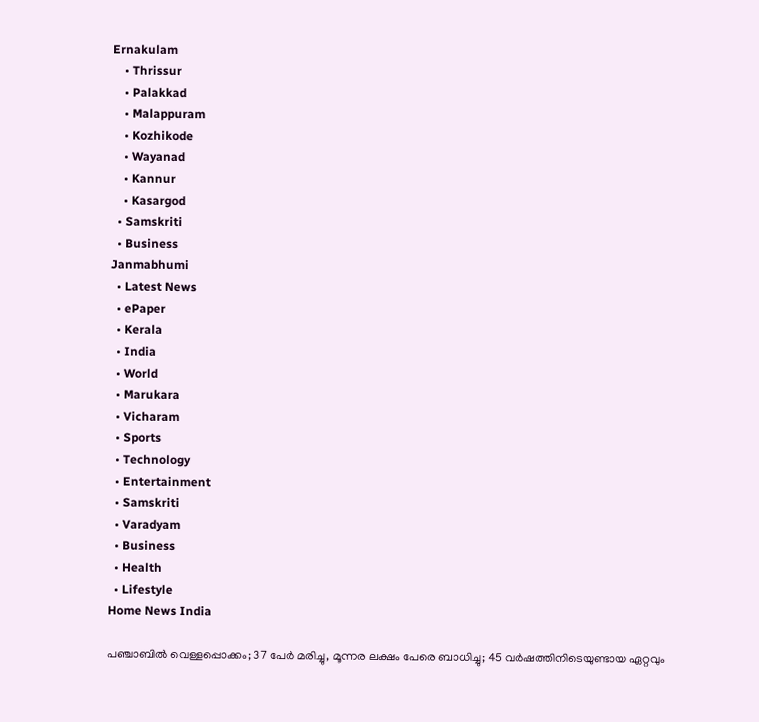Ernakulam
    • Thrissur
    • Palakkad
    • Malappuram
    • Kozhikode
    • Wayanad
    • Kannur
    • Kasargod
  • Samskriti
  • Business
Janmabhumi
  • Latest News
  • ePaper
  • Kerala
  • India
  • World
  • Marukara
  • Vicharam
  • Sports
  • Technology
  • Entertainment
  • Samskriti
  • Varadyam
  • Business
  • Health
  • Lifestyle
Home News India

പഞ്ചാബിൽ വെള്ളപ്പൊക്കം; 37 പേർ മരിച്ചു, മൂന്നര ലക്ഷം പേരെ ബാധിച്ചു; 45 വർഷത്തിനിടെയുണ്ടായ ഏറ്റവും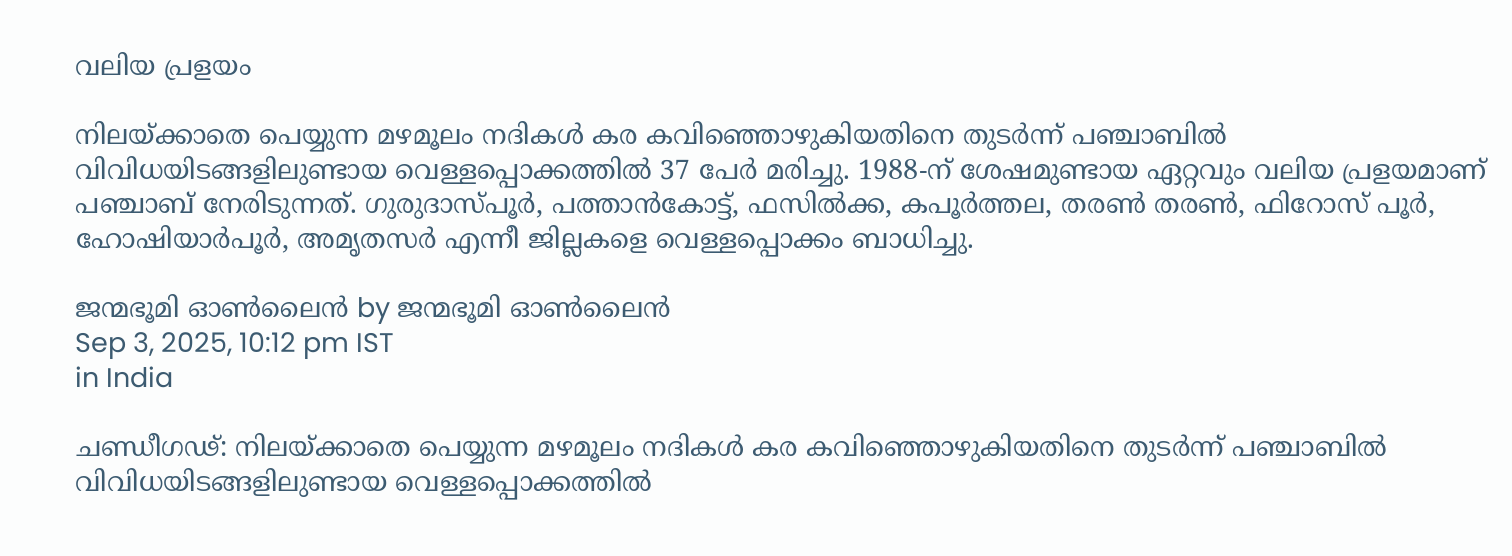വലിയ പ്രളയം

നിലയ്‌ക്കാതെ പെയ്യുന്ന മഴമൂലം നദികള്‍ കര കവിഞ്ഞൊഴുകിയതിനെ തുടര്‍ന്ന് പഞ്ചാബിൽ വിവിധയിടങ്ങളിലുണ്ടായ വെള്ളപ്പൊക്കത്തിൽ 37 പേർ മരിച്ചു. 1988-ന് ശേഷമുണ്ടായ ഏറ്റവും വലിയ പ്രളയമാണ് പഞ്ചാബ് നേരിടുന്നത്. ഗുരുദാസ്പൂര്‍, പത്താന്‍കോട്ട്, ഫസില്‍ക്ക, കപൂര്‍ത്തല, തരണ്‍ തരണ്‍, ഫിറോസ് പൂര്‍, ഹോഷിയാര്‍പൂര്‍, അമൃതസര്‍ എന്നീ ജില്ലകളെ വെള്ളപ്പൊക്കം ബാധിച്ചു.

ജന്മഭൂമി ഓണ്‍ലൈന്‍ by ജന്മഭൂമി ഓണ്‍ലൈന്‍
Sep 3, 2025, 10:12 pm IST
in India

ചണ്ഡീഗഢ്: നിലയ്‌ക്കാതെ പെയ്യുന്ന മഴമൂലം നദികള്‍ കര കവിഞ്ഞൊഴുകിയതിനെ തുടര്‍ന്ന് പഞ്ചാബിൽ വിവിധയിടങ്ങളിലുണ്ടായ വെള്ളപ്പൊക്കത്തിൽ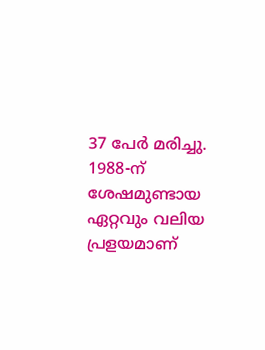37 പേർ മരിച്ചു. 1988-ന് ശേഷമുണ്ടായ ഏറ്റവും വലിയ പ്രളയമാണ്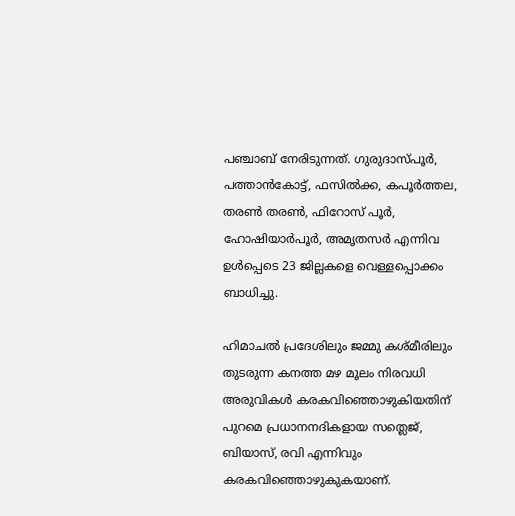പഞ്ചാബ് നേരിടുന്നത്. ഗുരുദാസ്പൂര്‍, പത്താന്‍കോട്ട്, ഫസില്‍ക്ക, കപൂര്‍ത്തല, തരണ്‍ തരണ്‍, ഫിറോസ് പൂര്‍, ഹോഷിയാര്‍പൂര്‍, അമൃതസര്‍ എന്നിവ ഉള്‍പ്പെടെ 23 ജില്ലകളെ വെള്ളപ്പൊക്കം ബാധിച്ചു.

ഹിമാചല്‍ പ്രദേശിലും ജമ്മു കശ്മീരിലും തുടരുന്ന കനത്ത മഴ മൂലം നിരവധി അരുവികള്‍ കരകവിഞ്ഞൊഴുകിയതിന് പുറമെ പ്രധാനനദികളായ സത്ലെജ്, ബിയാസ്, രവി എന്നിവും കരകവിഞ്ഞൊഴുകുകയാണ്.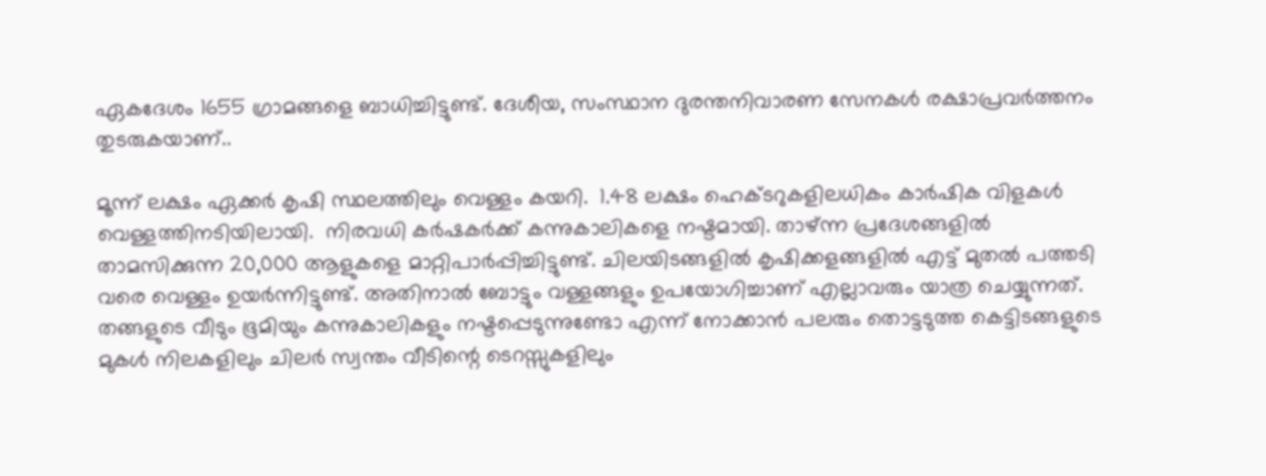ഏകദേശം 1655 ഗ്രാമങ്ങളെ ബാധിച്ചിട്ടുണ്ട്. ദേശീയ, സംസ്ഥാന ദുരന്തനിവാരണ സേനകൾ രക്ഷാപ്രവർത്തനം തുടരുകയാണ്..

മൂന്ന് ലക്ഷം ഏക്കർ കൃഷി സ്ഥലത്തിലും വെള്ളം കയറി.  1.48 ലക്ഷം ഹെക്ടറുകളിലധികം കാര്‍ഷിക വിളകള്‍ വെള്ളത്തിനടിയിലായി.  നിരവധി കര്‍ഷകര്‍ക്ക് കന്നുകാലികളെ നഷ്ടമായി. താഴ്ന്ന പ്രദേശങ്ങളിൽ താമസിക്കുന്ന 20,000 ആളുകളെ മാറ്റിപാർപ്പിച്ചിട്ടുണ്ട്. ചിലയിടങ്ങളില്‍ കൃഷിക്കളങ്ങളില്‍ എട്ട് മുതല്‍ പത്തടി വരെ വെള്ളം ഉയര്‍ന്നിട്ടുണ്ട്. അതിനാല്‍ ബോട്ടും വള്ളങ്ങളും ഉപയോഗിച്ചാണ് എല്ലാവരും യാത്ര ചെയ്യുന്നത്. തങ്ങളുടെ വീടും ഭൂമിയും കന്നുകാലികളും നഷ്ടപ്പെടുന്നുണ്ടോ എന്ന് നോക്കാന്‍ പലരും തൊട്ടടുത്ത കെട്ടിടങ്ങളുടെ മുകള്‍ നിലകളിലും ചിലര്‍ സ്വന്തം വീടിന്റെ ടെറസ്സുകളിലും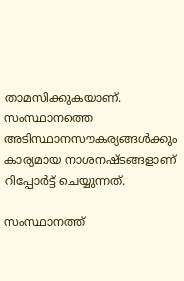താമസിക്കുകയാണ്. സംസ്ഥാനത്തെ അടിസ്ഥാനസൗകര്യങ്ങൾക്കും കാര്യമായ നാശനഷ്ടങ്ങളാണ് റിപ്പോർട്ട് ചെയ്യുന്നത്.

സംസ്ഥാനത്ത്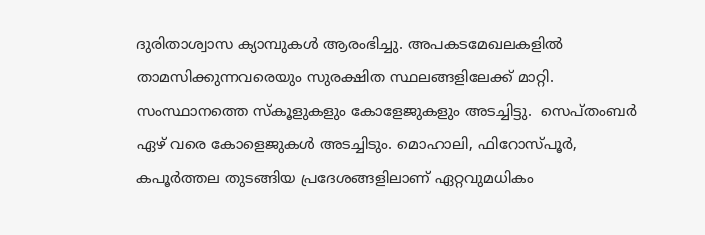ദുരിതാശ്വാസ ക്യാമ്പുകൾ ആരംഭിച്ചു. അപകടമേഖലകളിൽ താമസിക്കുന്നവരെയും സുരക്ഷിത സ്ഥലങ്ങളിലേക്ക് മാറ്റി. സംസ്ഥാനത്തെ സ്കൂളുകളും കോളേജുകളും അടച്ചിട്ടു.  സെപ്തംബര്‍ ഏഴ് വരെ കോളെജുകള്‍ അടച്ചിടും. മൊഹാലി, ഫിറോസ്പൂർ, കപൂർത്തല തുടങ്ങിയ പ്രദേശങ്ങളിലാണ് ഏറ്റവുമധികം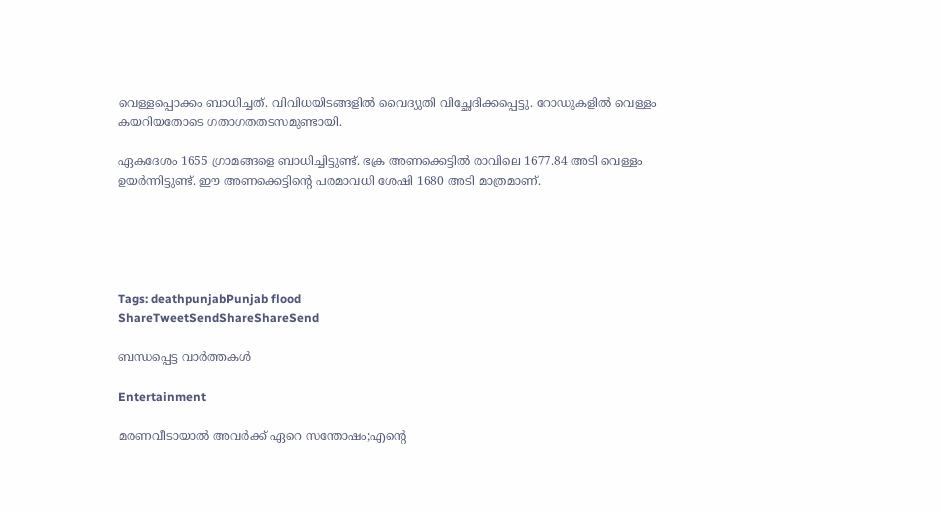വെള്ളപ്പൊക്കം ബാധിച്ചത്. വിവിധയിടങ്ങളിൽ വൈദ്യുതി വിച്ഛേദിക്കപ്പെട്ടു. റോഡുകളിൽ വെള്ളം കയറിയതോടെ ഗതാഗതതടസമുണ്ടായി.

ഏകദേശം 1655 ഗ്രാമങ്ങളെ ബാധിച്ചിട്ടുണ്ട്. ഭക്ര അണക്കെട്ടില്‍ രാവിലെ 1677.84 അടി വെള്ളം ഉയര്‍ന്നിട്ടുണ്ട്. ഈ അണക്കെട്ടിന്റെ പരമാവധി ശേഷി 1680 അടി മാത്രമാണ്.





Tags: deathpunjabPunjab flood
ShareTweetSendShareShareSend

ബന്ധപ്പെട്ട വാര്‍ത്തകള്‍

Entertainment

മരണവീടായാൽ അവർക്ക് ഏറെ സന്തോഷം;എന്റെ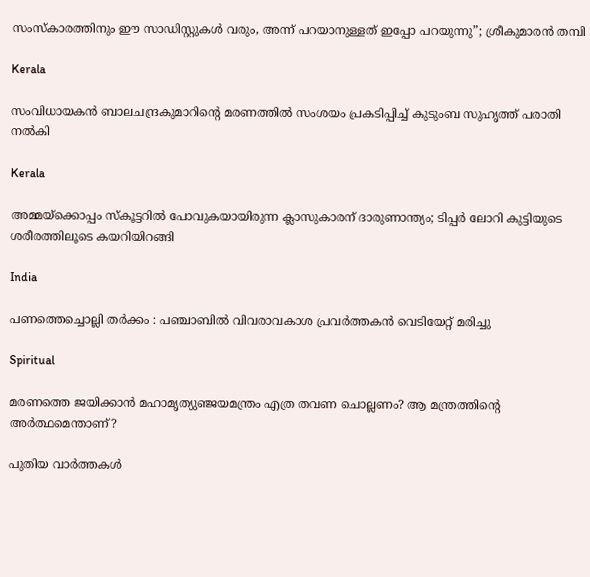സംസ്‍കാരത്തിനും ഈ സാഡിസ്റ്റുകള്‍ വരും, അന്ന് പറ‍യാനുള്ളത് ഇപ്പോ പറയുന്നു”; ശ്രീകുമാരൻ തമ്പി

Kerala

സംവിധായകന്‍ ബാലചന്ദ്രകുമാറിന്റെ മരണത്തില്‍ സംശയം പ്രകടിപ്പിച്ച് കുടുംബ സുഹൃത്ത് പരാതി നല്‍കി

Kerala

അമ്മയ്‌ക്കൊപ്പം സ്കൂട്ടറിൽ പോവുകയായിരുന്ന ക്ലാസുകാരന് ദാരുണാന്ത്യം; ടിപ്പർ ലോറി കുട്ടിയുടെ ശരീരത്തിലൂടെ കയറിയിറങ്ങി

India

പണത്തെച്ചൊല്ലി തർക്കം : പഞ്ചാബിൽ വിവരാവകാശ പ്രവർത്തകൻ വെടിയേറ്റ് മരിച്ചു

Spiritual

മരണത്തെ ജയിക്കാന്‍ മഹാമൃത്യുഞ്ജയമന്ത്രം എത്ര തവണ ചൊല്ലണം? ആ മന്ത്രത്തിന്റെ അര്‍ത്ഥമെന്താണ്?

പുതിയ വാര്‍ത്തകള്‍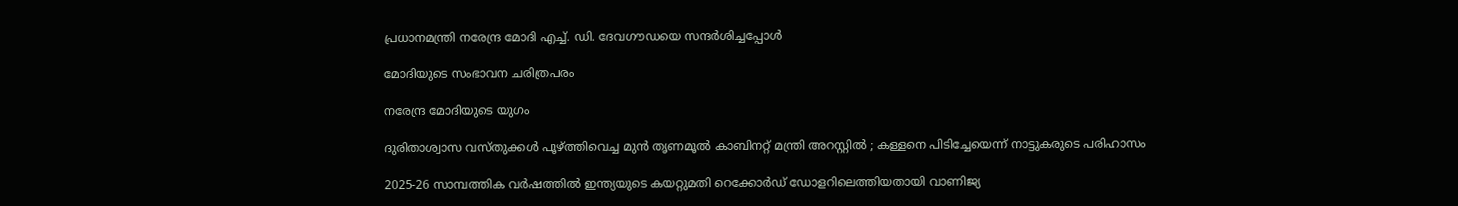പ്രധാനമന്ത്രി നരേന്ദ്ര മോദി എച്ച്. ഡി. ദേവഗൗഡയെ സന്ദര്‍ശിച്ചപ്പോള്‍

മോദിയുടെ സംഭാവന ചരിത്രപരം

നരേന്ദ്ര മോദിയുടെ യുഗം

ദുരിതാശ്വാസ വസ്തുക്കൾ പൂഴ്‌ത്തിവെച്ച മുൻ തൃണമൂൽ കാബിനറ്റ് മന്ത്രി അറസ്റ്റിൽ ; കള്ളനെ പിടിച്ചേയെന്ന് നാട്ടുകരുടെ പരിഹാസം

2025-26 സാമ്പത്തിക വർഷത്തിൽ ഇന്ത്യയുടെ കയറ്റുമതി റെക്കോർഡ് ഡോളറിലെത്തിയതായി വാണിജ്യ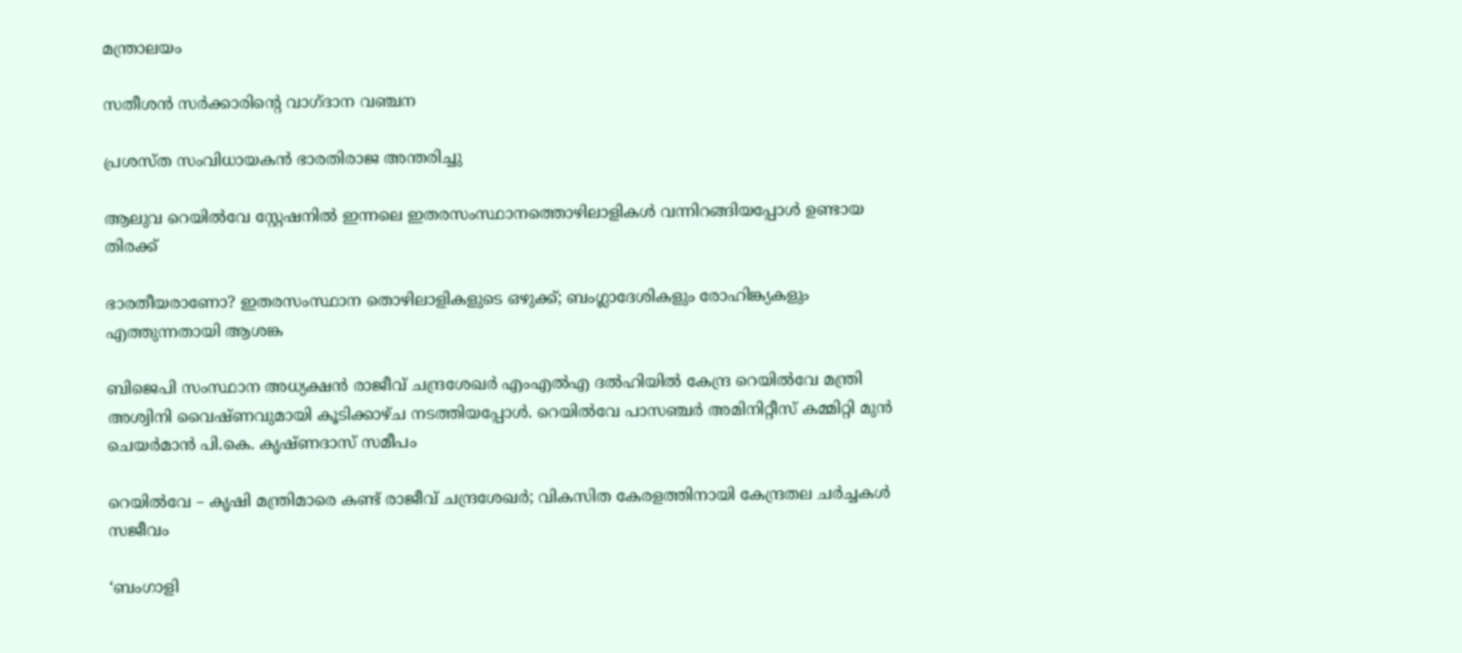മന്ത്രാലയം

സതീശന്‍ സര്‍ക്കാരിന്റെ വാഗ്ദാന വഞ്ചന

പ്രശസ്ത സംവിധായകന്‍ ഭാരതിരാജ അന്തരിച്ചു

ആലുവ റെയില്‍വേ സ്റ്റേഷനില്‍ ഇന്നലെ ഇതരസംസ്ഥാനത്തൊഴിലാളികള്‍ വന്നിറങ്ങിയപ്പോള്‍ ഉണ്ടായ തിരക്ക്‌

ഭാരതീയരാണോ? ഇതരസംസ്ഥാന തൊഴിലാളികളുടെ ഒഴുക്ക്; ബംഗ്ലാദേശികളും രോഹിങ്ക്യകളും എത്തുന്നതായി ആശങ്ക

ബിജെപി സംസ്ഥാന അധ്യക്ഷന്‍ രാജീവ് ചന്ദ്രശേഖര്‍ എംഎല്‍എ ദല്‍ഹിയില്‍ കേന്ദ്ര റെയില്‍വേ മന്ത്രി അശ്വിനി വൈഷ്ണവുമായി കൂടിക്കാഴ്ച നടത്തിയപ്പോള്‍. റെയില്‍വേ പാസഞ്ചര്‍ അമിനിറ്റീസ് കമ്മിറ്റി മുന്‍ ചെയര്‍മാന്‍ പി.കെ. കൃഷ്ണദാസ് സമീപം

റെയില്‍വേ – കൃഷി മന്ത്രിമാരെ കണ്ട് രാജീവ് ചന്ദ്രശേഖര്‍; വികസിത കേരളത്തിനായി കേന്ദ്രതല ചര്‍ച്ചകള്‍ സജീവം

‘ബംഗാളി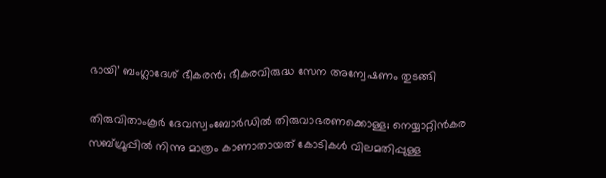ഭായി’ ബംഗ്ലാദേശ് ഭീകരന്‍; ഭീകരവിരുദ്ധ സേന അന്വേഷണം തുടങ്ങി

തിരുവിതാംകൂര്‍ ദേവസ്വംബോര്‍ഡില്‍ തിരുവാഭരണക്കൊള്ള; നെയ്യാറ്റിന്‍കര സബ്ഗ്രൂപ്പില്‍ നിന്നു മാത്രം കാണാതായത് കോടികള്‍ വിലമതിപ്പുള്ള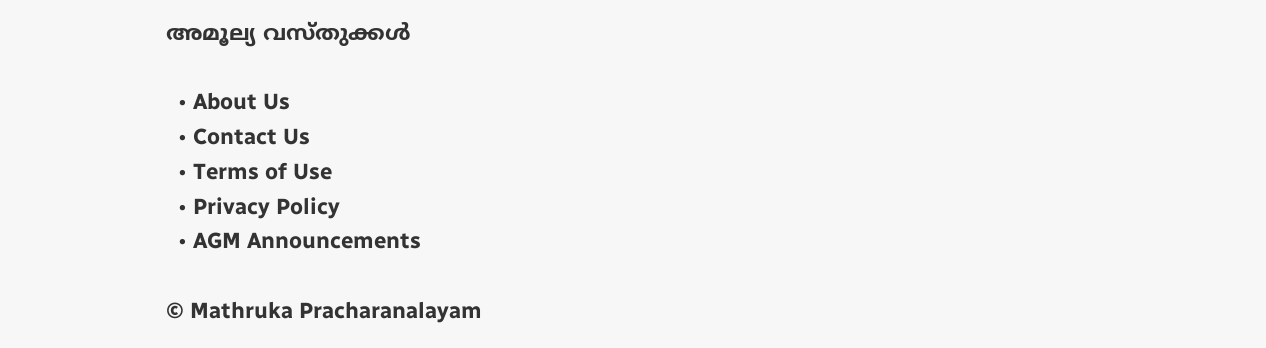അമൂല്യ വസ്തുക്കള്‍

  • About Us
  • Contact Us
  • Terms of Use
  • Privacy Policy
  • AGM Announcements

© Mathruka Pracharanalayam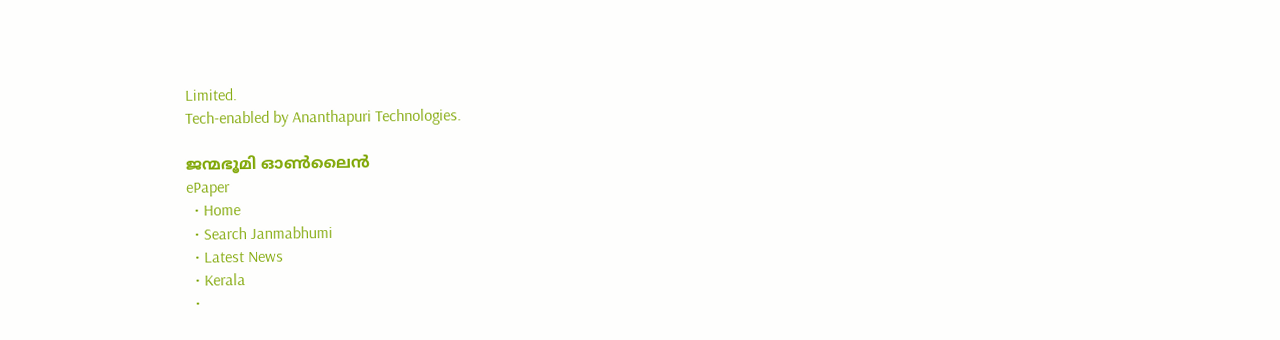Limited.
Tech-enabled by Ananthapuri Technologies.

ജന്മഭൂമി ഓണ്‍ലൈന്‍
ePaper
  • Home
  • Search Janmabhumi
  • Latest News
  • Kerala
  •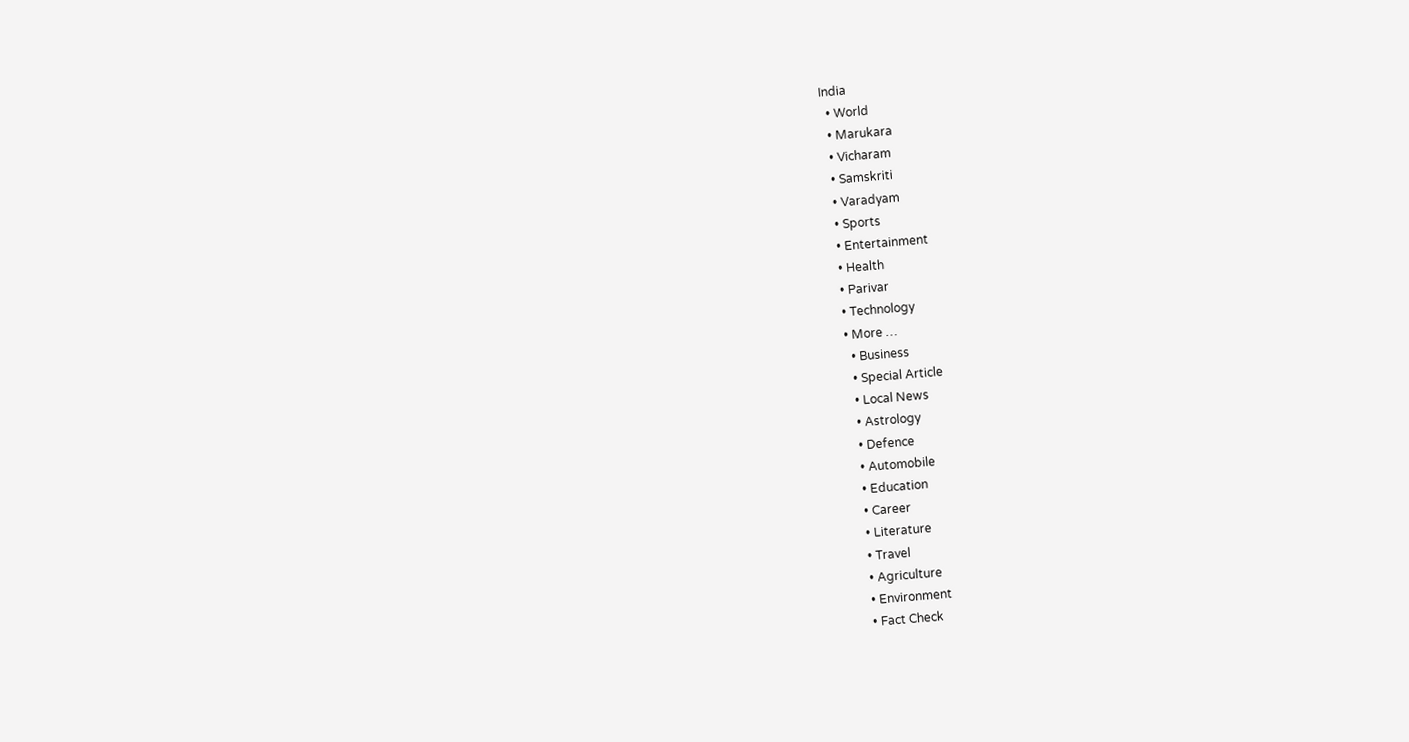India
  • World
  • Marukara
  • Vicharam
  • Samskriti
  • Varadyam
  • Sports
  • Entertainment
  • Health
  • Parivar
  • Technology
  • More …
    • Business
    • Special Article
    • Local News
    • Astrology
    • Defence
    • Automobile
    • Education
    • Career
    • Literature
    • Travel
    • Agriculture
    • Environment
    • Fact Check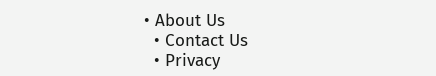• About Us
  • Contact Us
  • Privacy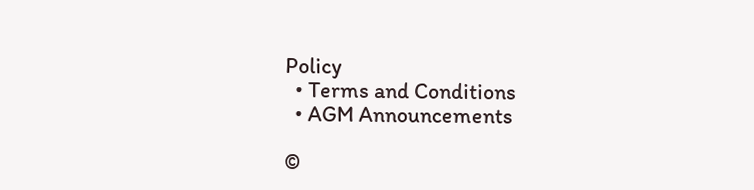Policy
  • Terms and Conditions
  • AGM Announcements

©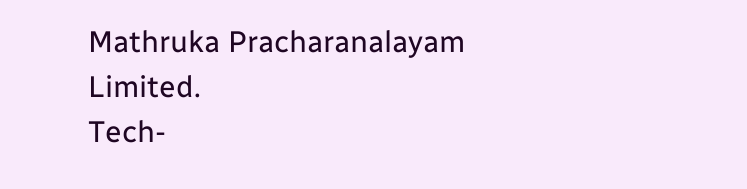Mathruka Pracharanalayam Limited.
Tech-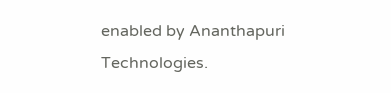enabled by Ananthapuri Technologies.